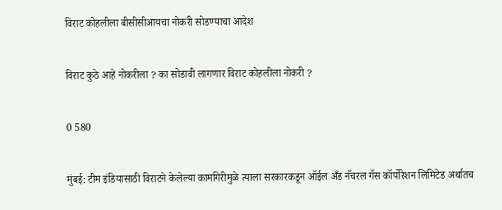विराट कोहलीला बीसीसीआयचा नोकरी सोडण्याचा आदेश

विराट कुठे आहे नोकरीला ? का सोडावी लागणार विराट कोहलीला नोकरी ?

0 580

मुंबई: टीम इंडियासाठी विराटने केलेल्या कामगिरीमुळे त्याला सरकारकडून ऑईल अँड नॅचरल गॅस कॉर्पोरेशन लिमिटेड अर्थातच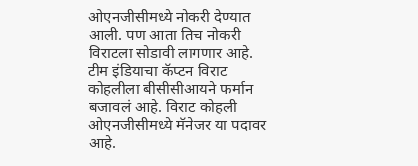ओएनजीसीमध्ये नोकरी देण्यात आली. पण आता तिच नोकरी विराटला सोडावी लागणार आहे. टीम इंडियाचा कॅप्टन विराट कोहलीला बीसीसीआयने फर्मान बजावलं आहे. विराट कोहली ओएनजीसीमध्ये मॅनेजर या पदावर आहे.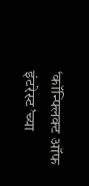‘कॉन्फ्लिक्ट ऑफ इंटरेस्ट’च्या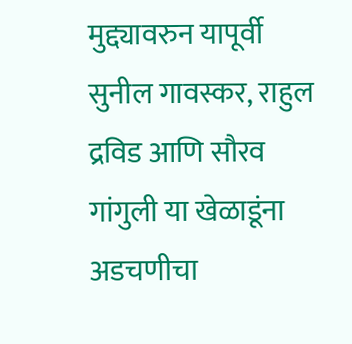मुद्द्यावरुन यापूर्वी सुनील गावस्कर, राहुल द्रविड आणि सौरव गांगुली या खेळाडूंना अडचणीचा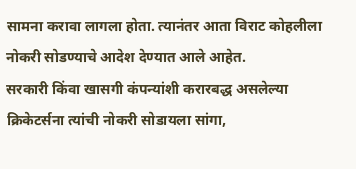सामना करावा लागला होता. त्यानंतर आता विराट कोहलीला नोकरी सोडण्याचे आदेश देण्यात आले आहेत.
सरकारी किंवा खासगी कंपन्यांशी करारबद्ध असलेल्या क्रिकेटर्सना त्यांची नोकरी सोडायला सांगा,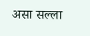असा सल्ला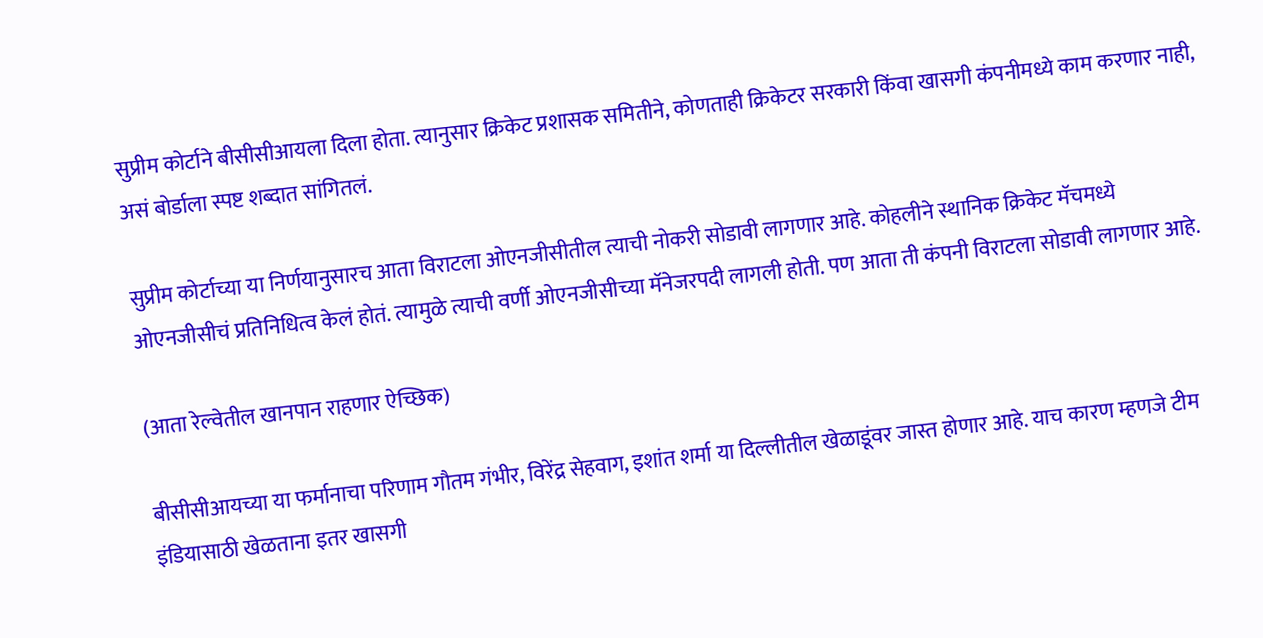सुप्रीम कोर्टाने बीसीसीआयला दिला होता. त्यानुसार क्रिकेट प्रशासक समितीने, कोणताही क्रिकेटर सरकारी किंवा खासगी कंपनीमध्ये काम करणार नाही, असं बोर्डाला स्पष्ट शब्दात सांगितलं.

सुप्रीम कोर्टाच्या या निर्णयानुसारच आता विराटला ओएनजीसीतील त्याची नोकरी सोडावी लागणार आहे. कोहलीने स्थानिक क्रिकेट मॅचमध्ये ओएनजीसीचं प्रतिनिधित्व केलं होतं. त्यामुळे त्याची वर्णी ओएनजीसीच्या मॅनेजरपदी लागली होती. पण आता ती कंपनी विराटला सोडावी लागणार आहे.

(आता रेल्वेतील खानपान राहणार ऐच्छिक)

बीसीसीआयच्या या फर्मानाचा परिणाम गौतम गंभीर, विरेंद्र सेहवाग, इशांत शर्मा या दिल्लीतील खेळाडूंवर जास्त होणार आहे. याच कारण म्हणजे टीम इंडियासाठी खेळताना इतर खासगी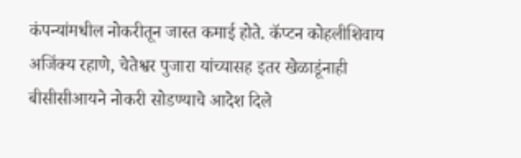कंपन्यांमधील नोकरीतून जास्त कमाई होते. कॅप्टन कोहलीशिवाय अजिंक्य रहाणे, चेतेश्वर पुजारा यांच्यासह इतर खेळाडूंनाही बीसीसीआयने नोकरी सोडण्याचे आदेश दिले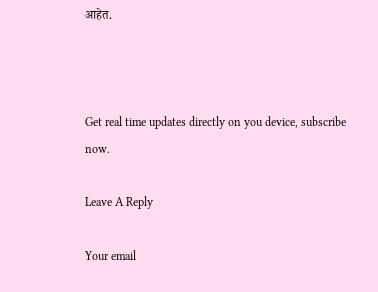आहेत.



Get real time updates directly on you device, subscribe now.

Leave A Reply

Your email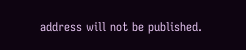address will not be published.